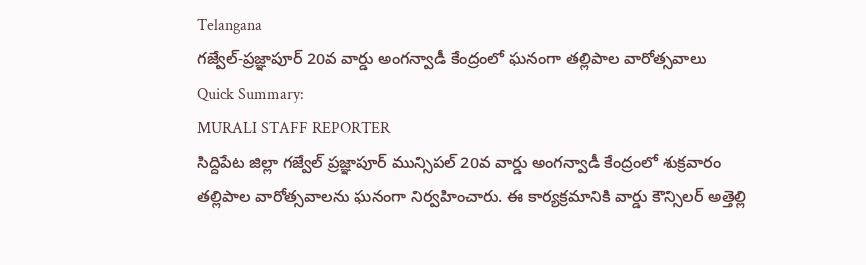Telangana
గజ్వేల్-ప్రజ్ఞాపూర్ 20వ వార్డు అంగన్వాడీ కేంద్రంలో ఘనంగా తల్లిపాల వారోత్సవాలు
Quick Summary:
MURALI STAFF REPORTER
సిద్దిపేట జిల్లా గజ్వేల్ ప్రజ్ఞాపూర్ మున్సిపల్ 20వ వార్డు అంగన్వాడీ కేంద్రంలో శుక్రవారం తల్లిపాల వారోత్సవాలను ఘనంగా నిర్వహించారు. ఈ కార్యక్రమానికి వార్డు కౌన్సిలర్ అత్తెల్లి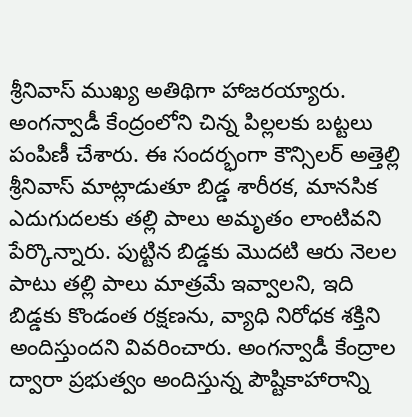శ్రీనివాస్ ముఖ్య అతిథిగా హాజరయ్యారు. అంగన్వాడీ కేంద్రంలోని చిన్న పిల్లలకు బట్టలు పంపిణీ చేశారు. ఈ సందర్భంగా కౌన్సిలర్ అత్తెల్లి శ్రీనివాస్ మాట్లాడుతూ బిడ్డ శారీరక, మానసిక ఎదుగుదలకు తల్లి పాలు అమృతం లాంటివని పేర్కొన్నారు. పుట్టిన బిడ్డకు మొదటి ఆరు నెలల పాటు తల్లి పాలు మాత్రమే ఇవ్వాలని, ఇది బిడ్డకు కొండంత రక్షణను, వ్యాధి నిరోధక శక్తిని అందిస్తుందని వివరించారు. అంగన్వాడీ కేంద్రాల ద్వారా ప్రభుత్వం అందిస్తున్న పౌష్టికాహారాన్ని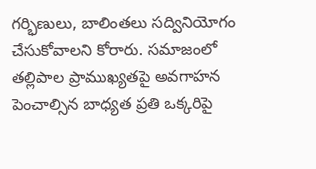గర్భిణులు, బాలింతలు సద్వినియోగం చేసుకోవాలని కోరారు. సమాజంలో తల్లిపాల ప్రాముఖ్యతపై అవగాహన పెంచాల్సిన బాధ్యత ప్రతి ఒక్కరిపై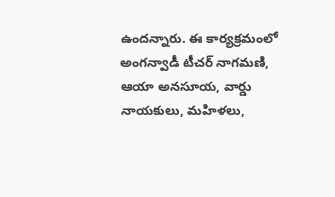ఉందన్నారు. ఈ కార్యక్రమంలో అంగన్వాడీ టీచర్ నాగమణి, ఆయా అనసూయ, వార్డు నాయకులు, మహిళలు,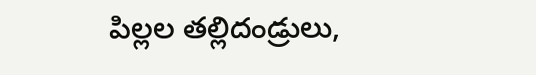పిల్లల తల్లిదండ్రులు,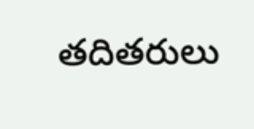తదితరులు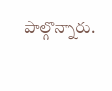పాల్గొన్నారు.